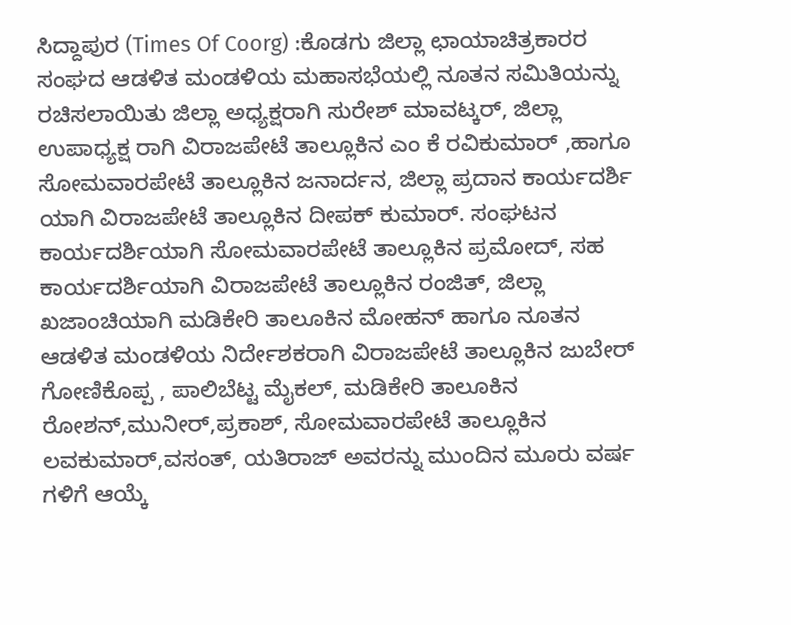ಸಿದ್ದಾಪುರ (Times Of Coorg) :ಕೊಡಗು ಜಿಲ್ಲಾ ಛಾಯಾಚಿತ್ರಕಾರರ ಸಂಘದ ಆಡಳಿತ ಮಂಡಳಿಯ ಮಹಾಸಭೆಯಲ್ಲಿ ನೂತನ ಸಮಿತಿಯನ್ನು ರಚಿಸಲಾಯಿತು ಜಿಲ್ಲಾ ಅಧ್ಯಕ್ಷರಾಗಿ ಸುರೇಶ್ ಮಾವಟ್ಕರ್, ಜಿಲ್ಲಾ ಉಪಾಧ್ಯಕ್ಷ ರಾಗಿ ವಿರಾಜಪೇಟೆ ತಾಲ್ಲೂಕಿನ ಎಂ ಕೆ ರವಿಕುಮಾರ್ ,ಹಾಗೂ ಸೋಮವಾರಪೇಟೆ ತಾಲ್ಲೂಕಿನ ಜನಾರ್ದನ, ಜಿಲ್ಲಾ ಪ್ರದಾನ ಕಾರ್ಯದರ್ಶಿ ಯಾಗಿ ವಿರಾಜಪೇಟೆ ತಾಲ್ಲೂಕಿನ ದೀಪಕ್ ಕುಮಾರ್. ಸಂಘಟನ ಕಾರ್ಯದರ್ಶಿಯಾಗಿ ಸೋಮವಾರಪೇಟೆ ತಾಲ್ಲೂಕಿನ ಪ್ರಮೋದ್, ಸಹ ಕಾರ್ಯದರ್ಶಿಯಾಗಿ ವಿರಾಜಪೇಟೆ ತಾಲ್ಲೂಕಿನ ರಂಜಿತ್, ಜಿಲ್ಲಾ ಖಜಾಂಚಿಯಾಗಿ ಮಡಿಕೇರಿ ತಾಲೂಕಿನ ಮೋಹನ್ ಹಾಗೂ ನೂತನ ಆಡಳಿತ ಮಂಡಳಿಯ ನಿರ್ದೇಶಕರಾಗಿ ವಿರಾಜಪೇಟೆ ತಾಲ್ಲೂಕಿನ ಜುಬೇರ್ ಗೋಣಿಕೊಪ್ಪ , ಪಾಲಿಬೆಟ್ಟ ಮೈಕಲ್, ಮಡಿಕೇರಿ ತಾಲೂಕಿನ ರೋಶನ್,ಮುನೀರ್,ಪ್ರಕಾಶ್, ಸೋಮವಾರಪೇಟೆ ತಾಲ್ಲೂಕಿನ ಲವಕುಮಾರ್,ವಸಂತ್, ಯತಿರಾಜ್ ಅವರನ್ನು ಮುಂದಿನ ಮೂರು ವರ್ಷ ಗಳಿಗೆ ಆಯ್ಕೆ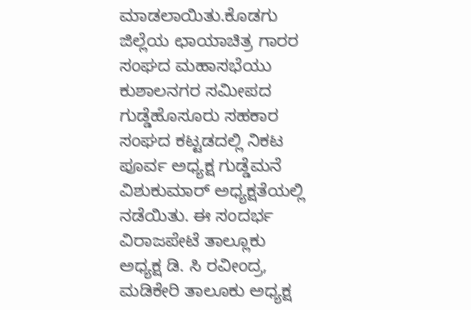ಮಾಡಲಾಯಿತು.ಕೊಡಗು ಜಿಲ್ಲೆಯ ಛಾಯಾಚಿತ್ರ ಗಾರರ ಸಂಘದ ಮಹಾಸಭೆಯು ಕುಶಾಲನಗರ ಸಮೀಪದ ಗುಡ್ಡೆಹೊಸೂರು ಸಹಕಾರ ಸಂಘದ ಕಟ್ಟಡದಲ್ಲಿ ನಿಕಟ ಪೂರ್ವ ಅಧ್ಯಕ್ಷ ಗುಡ್ಡೆಮನೆ ವಿಶುಕುಮಾರ್ ಅಧ್ಯಕ್ಷತೆಯಲ್ಲಿ ನಡೆಯಿತು. ಈ ಸಂದರ್ಭ ವಿರಾಜಪೇಟೆ ತಾಲ್ಲೂಕು ಅಧ್ಯಕ್ಷ ಡಿ. ಸಿ ರವೀಂದ್ರ, ಮಡಿಕೇರಿ ತಾಲೂಕು ಅಧ್ಯಕ್ಷ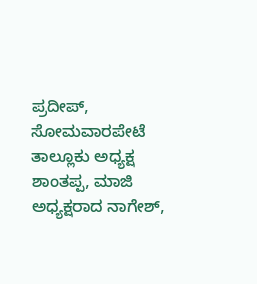ಪ್ರದೀಪ್, ಸೋಮವಾರಪೇಟೆ ತಾಲ್ಲೂಕು ಅಧ್ಯಕ್ಷ ಶಾಂತಪ್ಪ, ಮಾಜಿ ಅಧ್ಯಕ್ಷರಾದ ನಾಗೇಶ್,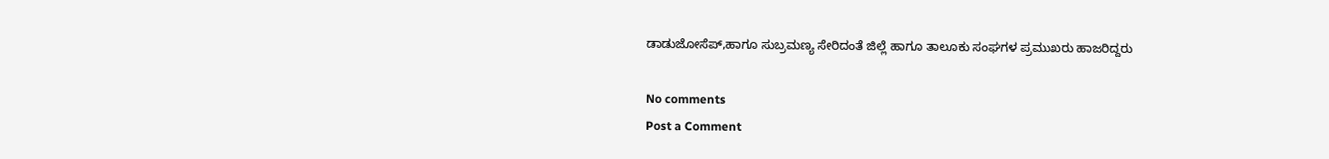ಡಾಡುಜೋಸೆಪ್,ಹಾಗೂ ಸುಬ್ರಮಣ್ಯ ಸೇರಿದಂತೆ ಜಿಲ್ಲೆ ಹಾಗೂ ತಾಲೂಕು ಸಂಘಗಳ ಪ್ರಮುಖರು ಹಾಜರಿದ್ದರು

No comments
Post a Comment